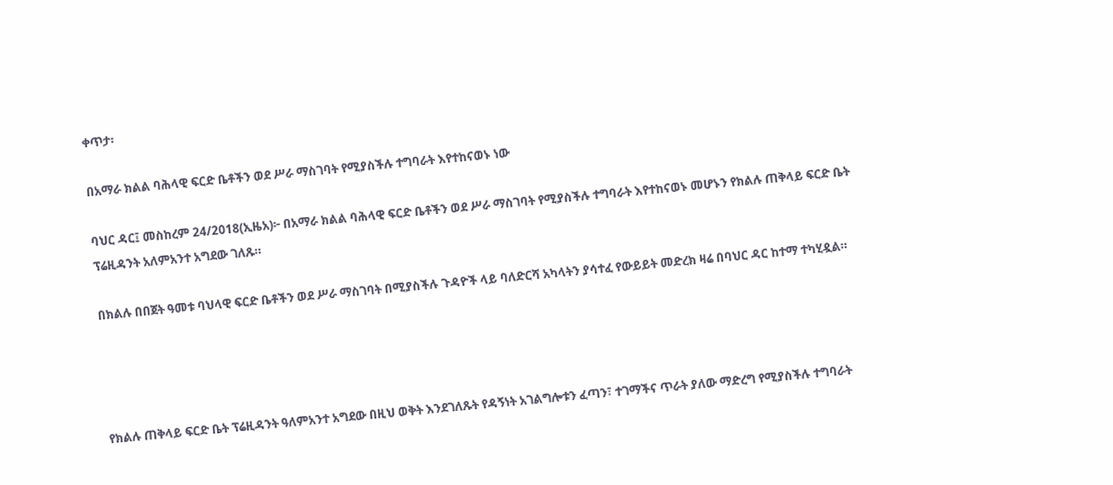ቀጥታ፡

በአማራ ክልል ባሕላዊ ፍርድ ቤቶችን ወደ ሥራ ማስገባት የሚያስችሉ ተግባራት እየተከናወኑ ነው

ባህር ዳር፤ መስከረም 24/2018(ኢዜአ)፦ በአማራ ክልል ባሕላዊ ፍርድ ቤቶችን ወደ ሥራ ማስገባት የሚያስችሉ ተግባራት እየተከናወኑ መሆኑን የክልሉ ጠቅላይ ፍርድ ቤት ፕሬዚዳንት አለምአንተ አግደው ገለጹ።

በክልሉ በበጀት ዓመቱ ባህላዊ ፍርድ ቤቶችን ወደ ሥራ ማስገባት በሚያስችሉ ጉዳዮች ላይ ባለድርሻ አካላትን ያሳተፈ የውይይት መድረክ ዛሬ በባህር ዳር ከተማ ተካሂዷል።




የክልሉ ጠቅላይ ፍርድ ቤት ፕሬዚዳንት ዓለምአንተ አግደው በዚህ ወቅት እንደገለጹት የዳኝነት አገልግሎቱን ፈጣን፣ ተገማችና ጥራት ያለው ማድረግ የሚያስችሉ ተግባራት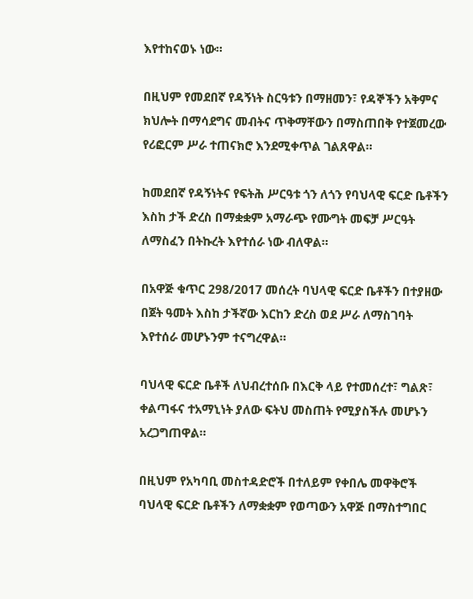እየተከናወኑ ነው።

በዚህም የመደበኛ የዳኝነት ስርዓቱን በማዘመን፣ የዳኞችን አቅምና ክህሎት በማሳደግና መብትና ጥቅማቸውን በማስጠበቅ የተጀመረው የሪፎርም ሥራ ተጠናክሮ እንደሚቀጥል ገልጸዋል።

ከመደበኛ የዳኝነትና የፍትሕ ሥርዓቱ ጎን ለጎን የባህላዊ ፍርድ ቤቶችን እስከ ታች ድረስ በማቋቋም አማራጭ የሙግት መፍቻ ሥርዓት ለማስፈን በትኩረት እየተሰራ ነው ብለዋል።

በአዋጅ ቁጥር 298/2017 መሰረት ባህላዊ ፍርድ ቤቶችን በተያዘው በጀት ዓመት እስከ ታችኛው እርከን ድረስ ወደ ሥራ ለማስገባት እየተሰራ መሆኑንም ተናግረዋል።

ባህላዊ ፍርድ ቤቶች ለህብረተሰቡ በእርቅ ላይ የተመሰረተ፣ ግልጽ፣ ቀልጣፋና ተአማኒነት ያለው ፍትህ መስጠት የሚያስችሉ መሆኑን አረጋግጠዋል።

በዚህም የአካባቢ መስተዳድሮች በተለይም የቀበሌ መዋቅሮች ባህላዊ ፍርድ ቤቶችን ለማቋቋም የወጣውን አዋጅ በማስተግበር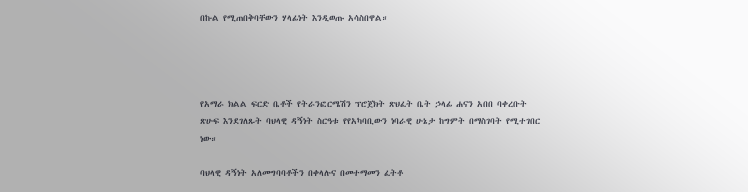በኩል የሚጠበቅባቸውን ሃላፊነት እንዲወጡ አሳስበዋል።




የአማራ ክልል ፍርድ ቤቶች የትራንፎርሜሽን ፕሮጀክት ጽህፈት ቤት ኃላፊ ሐናን አበበ ባቀረቡት ጽሁፍ እንደገለጹት ባህላዊ ዳኝነት ስርዓቱ የየአካባቢውን ነባራዊ ሁኔታ ከግምት በማስገባት የሚተገበር ነው።

ባህላዊ ዳኝነት አለመግባባቶችን በቀላሉና በመተማመን ፈትቶ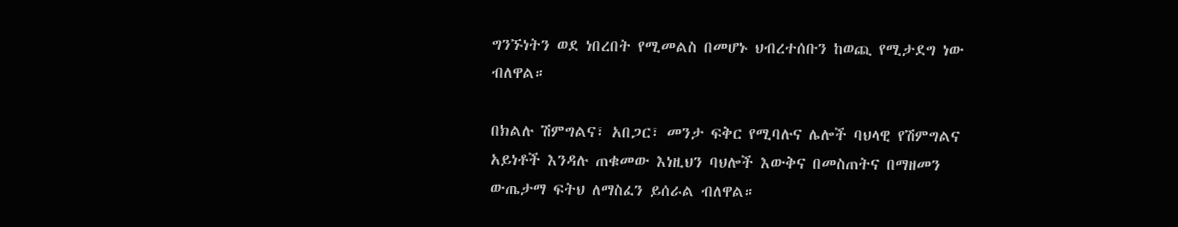ግንኙነትን ወደ ነበረበት የሚመልስ በመሆኑ ህብረተሰቡን ከወጪ የሚታደግ ነው ብለዋል።

በክልሉ ሽምግልና፣ አበጋር፣ መንታ ፍቅር የሚባሉና ሌሎች ባህላዊ የሽምግልና አይነቶች እንዳሉ ጠቁመው እነዚህን ባህሎች እውቅና በመስጠትና በማዘመን ውጤታማ ፍትህ ለማስፈን ይሰራል ብለዋል።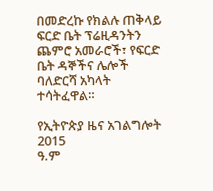በመድረኩ የክልሉ ጠቅላይ ፍርድ ቤት ፕሬዚዳንትን ጨምሮ አመራሮች፣ የፍርድ ቤት ዳኞችና ሌሎች ባለድርሻ አካላት ተሳትፈዋል።

የኢትዮጵያ ዜና አገልግሎት
2015
ዓ.ም